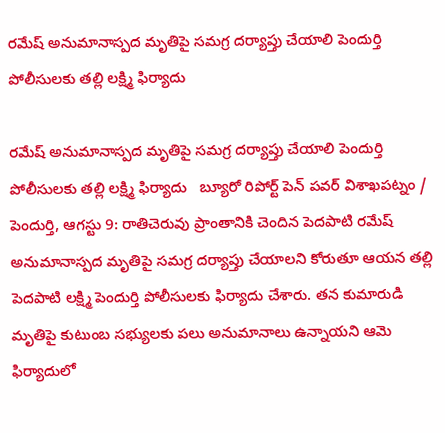రమేష్‌ అనుమానాస్పద మృతిపై సమగ్ర దర్యాప్తు చేయాలి పెందుర్తి పోలీసులకు తల్లి లక్ష్మి ఫిర్యాదు

రమేష్‌ అనుమానాస్పద మృతిపై సమగ్ర దర్యాప్తు చేయాలి పెందుర్తి పోలీసులకు తల్లి లక్ష్మి ఫిర్యాదు   బ్యూరో రిపోర్ట్ పెన్ పవర్ విశాఖపట్నం / పెందుర్తి, ఆగస్టు 9: రాతిచెరువు ప్రాంతానికి చెందిన పెదపాటి రమేష్‌ అనుమానాస్పద మృతిపై సమగ్ర దర్యాప్తు చేయాలని కోరుతూ ఆయన తల్లి పెదపాటి లక్ష్మి పెందుర్తి పోలీసులకు ఫిర్యాదు చేశారు. తన కుమారుడి మృతిపై కుటుంబ సభ్యులకు పలు అనుమానాలు ఉన్నాయని ఆమె ఫిర్యాదులో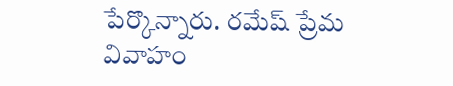పేర్కొన్నారు. రమేష్‌ ప్రేమ వివాహం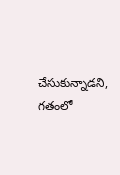చేసుకున్నాడని, గతంలో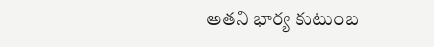అతని భార్య కుటుంబ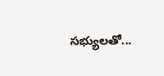సభ్యులతో...